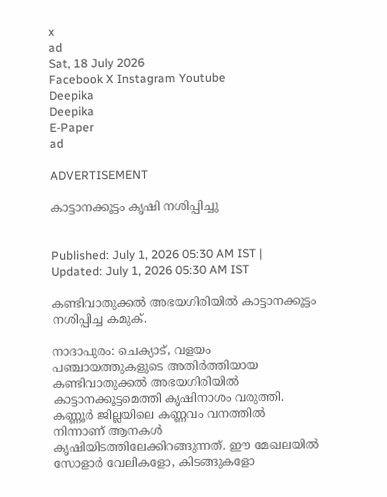x
ad
Sat, 18 July 2026
Facebook X Instagram Youtube
Deepika
Deepika
E-Paper
ad

ADVERTISEMENT

കാട്ടാനക്കൂട്ടം കൃഷി നശിപ്പിച്ചു


Published: July 1, 2026 05:30 AM IST | Updated: July 1, 2026 05:30 AM IST

കണ്ടിവാതുക്കൽ അഭയഗിരിയിൽ കാട്ടാനക്കൂട്ടം നശിപ്പിച്ച കമുക്.

നാദാപുരം: ചെക്യാട്, വളയം പഞ്ചായത്തുകളുടെ അതിർത്തിയായ കണ്ടിവാതുക്കൽ അഭയഗിരിയിൽ കാട്ടാനക്കൂട്ടമെത്തി കൃഷിനാശം വരുത്തി. കണ്ണൂർ ജില്ലയിലെ കണ്ണവം വനത്തിൽ നിന്നാണ് ആനകൾ കൃഷിയിടത്തിലേക്കിറങ്ങുന്നത്. ഈ മേഖലയിൽ സോളാർ വേലികളോ, കിടങ്ങുകളോ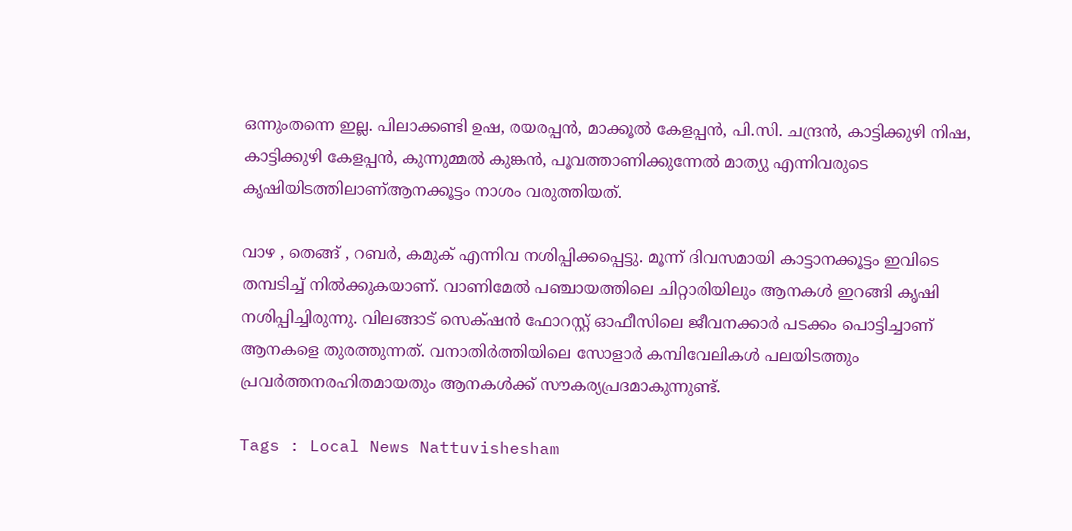ഒന്നുംതന്നെ ഇല്ല. പിലാക്കണ്ടി ഉഷ, രയരപ്പൻ, മാക്കൂൽ കേളപ്പൻ, പി.സി. ചന്ദ്രൻ, കാട്ടിക്കുഴി നിഷ, കാട്ടിക്കുഴി കേളപ്പൻ, കുന്നുമ്മൽ കുങ്കൻ, പൂവത്താണിക്കുന്നേൽ മാത്യു എന്നിവരുടെ കൃഷിയിടത്തിലാണ്ആനക്കൂട്ടം നാശം വരുത്തിയത്.

വാഴ , തെങ്ങ് , റബർ, കമുക് എന്നിവ നശിപ്പിക്കപ്പെട്ടു. മൂന്ന് ദിവസമായി കാട്ടാനക്കൂട്ടം ഇവിടെ തമ്പടിച്ച് നിൽക്കുകയാണ്. വാണിമേൽ പഞ്ചായത്തിലെ ചിറ്റാരിയിലും ആനകൾ ഇറങ്ങി കൃഷി നശിപ്പിച്ചിരുന്നു. വിലങ്ങാട് സെക്‌ഷൻ ഫോറസ്റ്റ് ഓഫീസിലെ ജീവനക്കാർ പടക്കം പൊട്ടിച്ചാണ് ആനകളെ തുരത്തുന്നത്. വനാതിർത്തിയിലെ സോളാർ കമ്പിവേലികൾ പലയിടത്തും പ്രവർത്തനരഹിതമായതും ആനകൾക്ക് സൗകര്യപ്രദമാകുന്നുണ്ട്.

Tags : Local News Nattuvishesham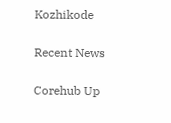Kozhikode

Recent News

Corehub Up